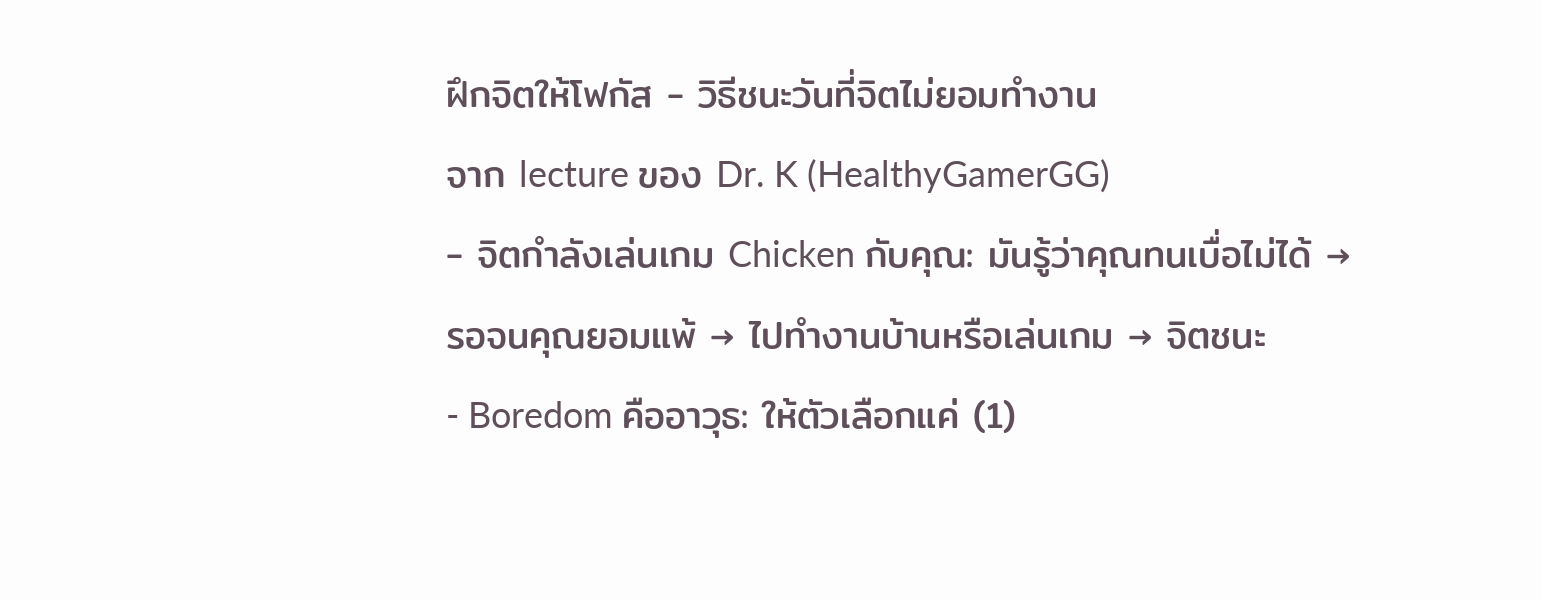ฝึกจิตให้โฟกัส - วิธีชนะวันที่จิตไม่ยอมทำงาน
จาก lecture ของ Dr. K (HealthyGamerGG)
- จิตกำลังเล่นเกม Chicken กับคุณ: มันรู้ว่าคุณทนเบื่อไม่ได้ → รอจนคุณยอมแพ้ → ไปทำงานบ้านหรือเล่นเกม → จิตชนะ
- Boredom คืออาวุธ: ให้ตัวเลือกแค่ (1)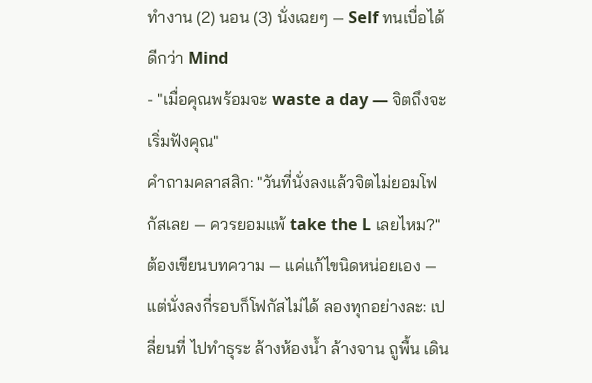ทำงาน (2) นอน (3) นั่งเฉยๆ — Self ทนเบื่อได้ดีกว่า Mind
- "เมื่อคุณพร้อมจะ waste a day — จิตถึงจะเริ่มฟังคุณ"
คำถามคลาสสิก: "วันที่นั่งลงแล้วจิตไม่ยอมโฟกัสเลย — ควรยอมแพ้ take the L เลยไหม?" ต้องเขียนบทความ — แค่แก้ไขนิดหน่อยเอง — แต่นั่งลงกี่รอบก็โฟกัสไม่ได้ ลองทุกอย่างละ: เปลี่ยนที่ ไปทำธุระ ล้างห้องน้ำ ล้างจาน ถูพื้น เดิน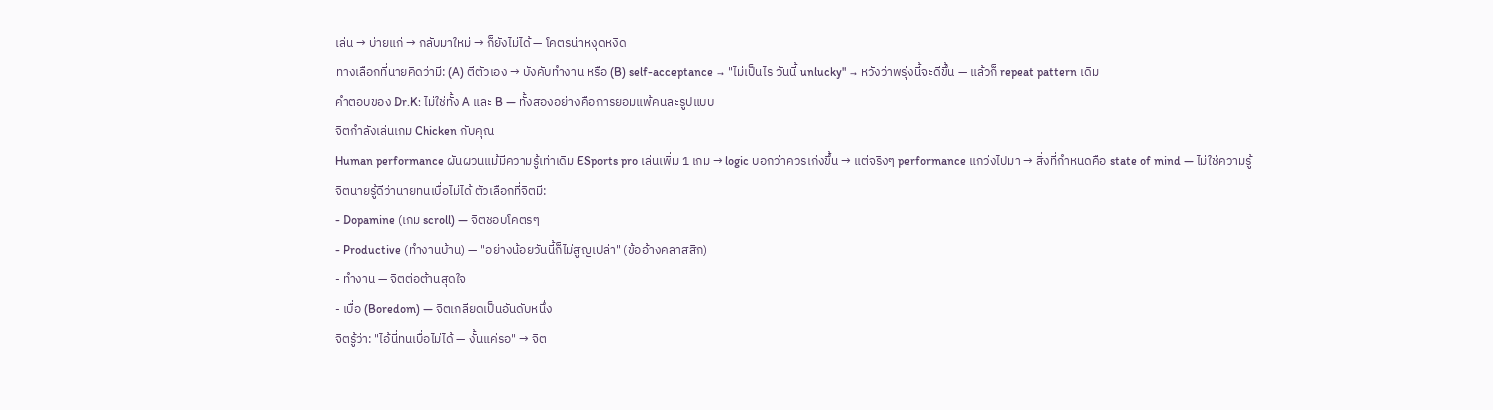เล่น → บ่ายแก่ → กลับมาใหม่ → ก็ยังไม่ได้ — โคตรน่าหงุดหงิด
ทางเลือกที่นายคิดว่ามี: (A) ตีตัวเอง → บังคับทำงาน หรือ (B) self-acceptance → "ไม่เป็นไร วันนี้ unlucky" → หวังว่าพรุ่งนี้จะดีขึ้น — แล้วก็ repeat pattern เดิม
คำตอบของ Dr.K: ไม่ใช่ทั้ง A และ B — ทั้งสองอย่างคือการยอมแพ้คนละรูปแบบ
จิตกำลังเล่นเกม Chicken กับคุณ
Human performance ผันผวนแม้มีความรู้เท่าเดิม ESports pro เล่นเพิ่ม 1 เกม → logic บอกว่าควรเก่งขึ้น → แต่จริงๆ performance แกว่งไปมา → สิ่งที่กำหนดคือ state of mind — ไม่ใช่ความรู้
จิตนายรู้ดีว่านายทนเบื่อไม่ได้ ตัวเลือกที่จิตมี:
- Dopamine (เกม scroll) — จิตชอบโคตรๆ
- Productive (ทำงานบ้าน) — "อย่างน้อยวันนี้ก็ไม่สูญเปล่า" (ข้ออ้างคลาสสิก)
- ทำงาน — จิตต่อต้านสุดใจ
- เบื่อ (Boredom) — จิตเกลียดเป็นอันดับหนึ่ง
จิตรู้ว่า: "ไอ้นี่ทนเบื่อไม่ได้ — งั้นแค่รอ" → จิต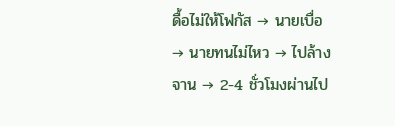ดื้อไม่ให้โฟกัส → นายเบื่อ → นายทนไม่ไหว → ไปล้างจาน → 2-4 ชั่วโมงผ่านไป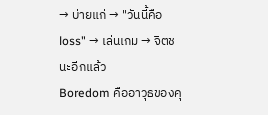→ บ่ายแก่ → "วันนี้คือ loss" → เล่นเกม → จิตชนะอีกแล้ว
Boredom คืออาวุธของคุ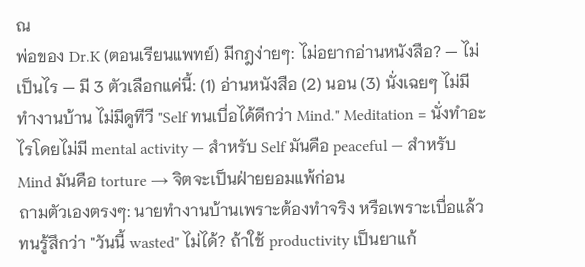ณ
พ่อของ Dr.K (ตอนเรียนแพทย์) มีกฎง่ายๆ: ไม่อยากอ่านหนังสือ? — ไม่เป็นไร — มี 3 ตัวเลือกแค่นี้: (1) อ่านหนังสือ (2) นอน (3) นั่งเฉยๆ ไม่มีทำงานบ้าน ไม่มีดูทีวี "Self ทนเบื่อได้ดีกว่า Mind." Meditation = นั่งทำอะไรโดยไม่มี mental activity — สำหรับ Self มันคือ peaceful — สำหรับ Mind มันคือ torture → จิตจะเป็นฝ่ายยอมแพ้ก่อน
ถามตัวเองตรงๆ: นายทำงานบ้านเพราะต้องทำจริง หรือเพราะเบื่อแล้วทนรู้สึกว่า "วันนี้ wasted" ไม่ได้? ถ้าใช้ productivity เป็นยาแก้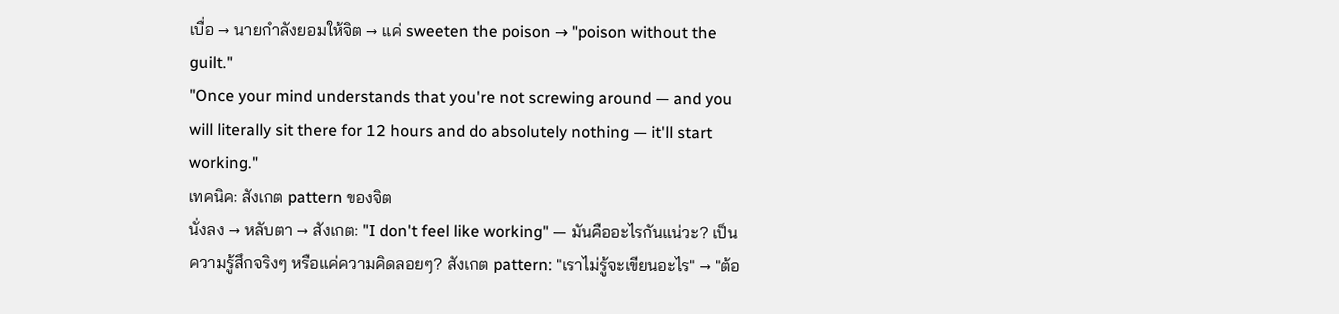เบื่อ → นายกำลังยอมให้จิต → แค่ sweeten the poison → "poison without the guilt."
"Once your mind understands that you're not screwing around — and you will literally sit there for 12 hours and do absolutely nothing — it'll start working."
เทคนิค: สังเกต pattern ของจิต
นั่งลง → หลับตา → สังเกต: "I don't feel like working" — มันคืออะไรกันแน่วะ? เป็นความรู้สึกจริงๆ หรือแค่ความคิดลอยๆ? สังเกต pattern: "เราไม่รู้จะเขียนอะไร" → "ต้อ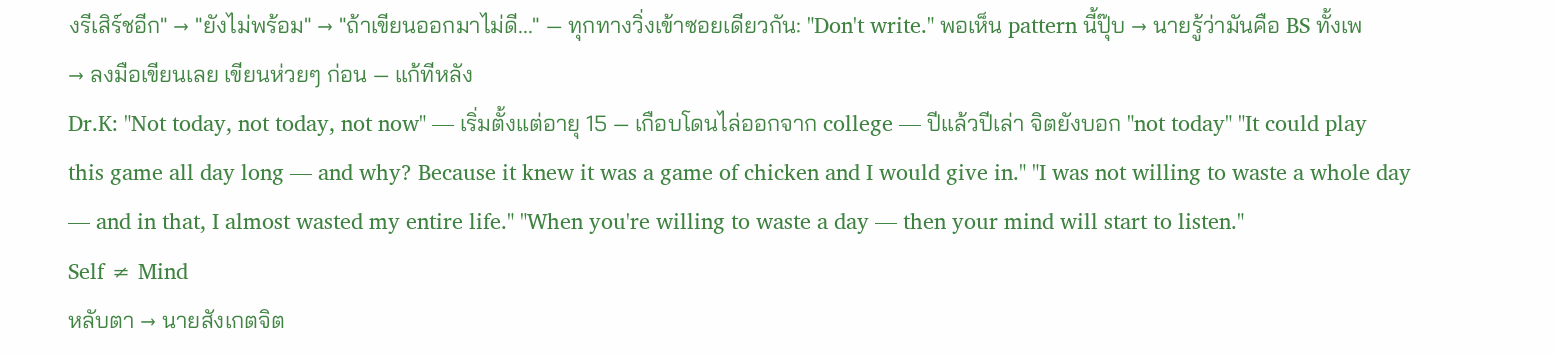งรีเสิร์ชอีก" → "ยังไม่พร้อม" → "ถ้าเขียนออกมาไม่ดี..." — ทุกทางวิ่งเข้าซอยเดียวกัน: "Don't write." พอเห็น pattern นี้ปุ๊บ → นายรู้ว่ามันคือ BS ทั้งเพ → ลงมือเขียนเลย เขียนห่วยๆ ก่อน — แก้ทีหลัง
Dr.K: "Not today, not today, not now" — เริ่มตั้งแต่อายุ 15 — เกือบโดนไล่ออกจาก college — ปีแล้วปีเล่า จิตยังบอก "not today" "It could play this game all day long — and why? Because it knew it was a game of chicken and I would give in." "I was not willing to waste a whole day — and in that, I almost wasted my entire life." "When you're willing to waste a day — then your mind will start to listen."
Self ≠ Mind
หลับตา → นายสังเกตจิต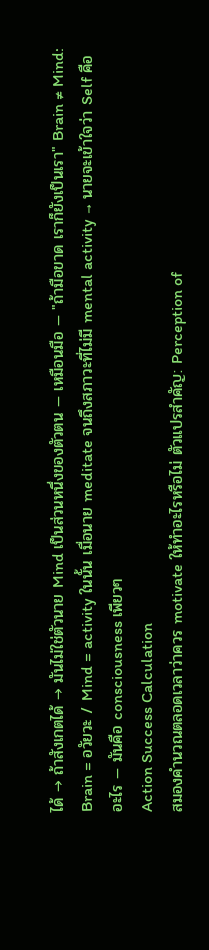ได้ → ถ้าสังเกตได้ → มันไม่ใช่ตัวนาย Mind เป็นส่วนหนึ่งของตัวตน — เหมือนมือ — "ถ้ามือขาด เราก็ยังเป็นเรา" Brain ≠ Mind: Brain = อวัยวะ / Mind = activity ในนั้น เมื่อนาย meditate จนถึงสภาวะที่ไม่มี mental activity → นายจะเข้าใจว่า Self คืออะไร — มันคือ consciousness เพียวๆ
Action Success Calculation
สมองคำนวณตลอดเวลาว่าควร motivate ให้ทำอะไรหรือไม่ ตัวแปรสำคัญ: Perception of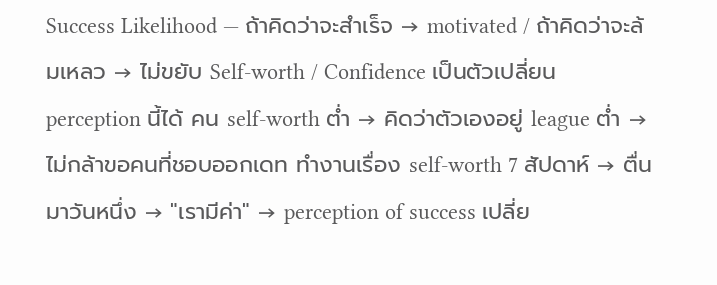Success Likelihood — ถ้าคิดว่าจะสำเร็จ → motivated / ถ้าคิดว่าจะล้มเหลว → ไม่ขยับ Self-worth / Confidence เป็นตัวเปลี่ยน perception นี้ได้ คน self-worth ต่ำ → คิดว่าตัวเองอยู่ league ต่ำ → ไม่กล้าขอคนที่ชอบออกเดท ทำงานเรื่อง self-worth 7 สัปดาห์ → ตื่นมาวันหนึ่ง → "เรามีค่า" → perception of success เปลี่ย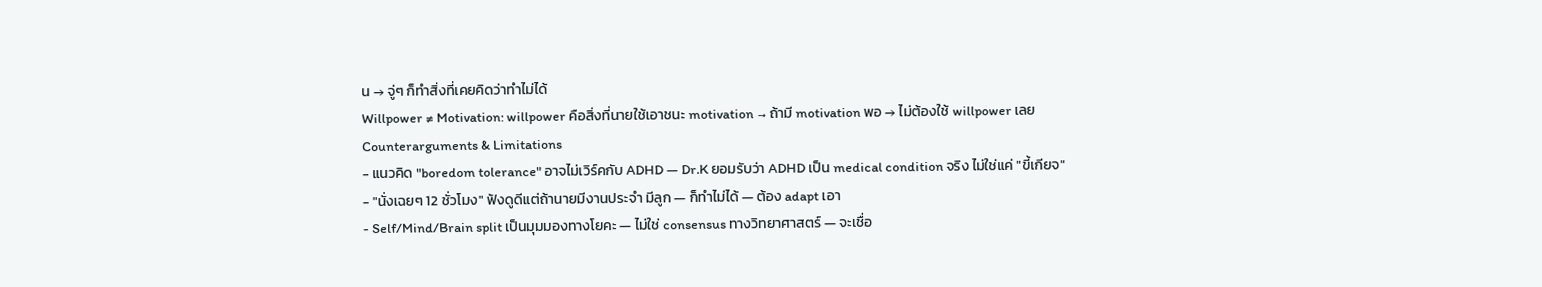น → จู่ๆ ก็ทำสิ่งที่เคยคิดว่าทำไม่ได้
Willpower ≠ Motivation: willpower คือสิ่งที่นายใช้เอาชนะ motivation → ถ้ามี motivation พอ → ไม่ต้องใช้ willpower เลย
Counterarguments & Limitations
- แนวคิด "boredom tolerance" อาจไม่เวิร์คกับ ADHD — Dr.K ยอมรับว่า ADHD เป็น medical condition จริง ไม่ใช่แค่ "ขี้เกียจ"
- "นั่งเฉยๆ 12 ชั่วโมง" ฟังดูดีแต่ถ้านายมีงานประจำ มีลูก — ก็ทำไม่ได้ — ต้อง adapt เอา
- Self/Mind/Brain split เป็นมุมมองทางโยคะ — ไม่ใช่ consensus ทางวิทยาศาสตร์ — จะเชื่อ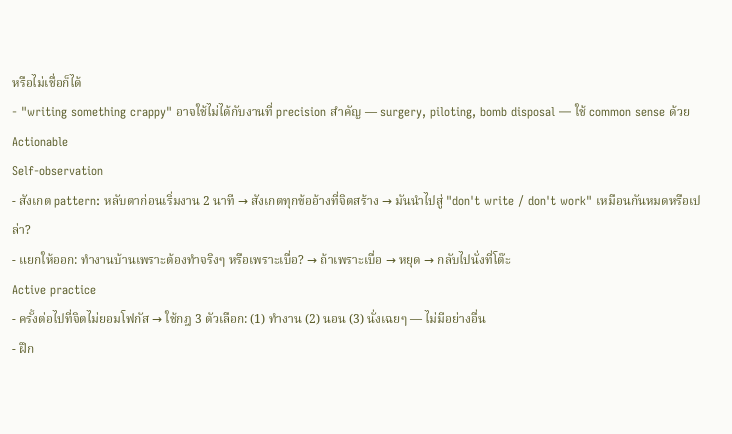หรือไม่เชื่อก็ได้
- "writing something crappy" อาจใช้ไม่ได้กับงานที่ precision สำคัญ — surgery, piloting, bomb disposal — ใช้ common sense ด้วย
Actionable
Self-observation
- สังเกต pattern: หลับตาก่อนเริ่มงาน 2 นาที → สังเกตทุกข้ออ้างที่จิตสร้าง → มันนำไปสู่ "don't write / don't work" เหมือนกันหมดหรือเปล่า?
- แยกให้ออก: ทำงานบ้านเพราะต้องทำจริงๆ หรือเพราะเบื่อ? → ถ้าเพราะเบื่อ → หยุด → กลับไปนั่งที่โต๊ะ
Active practice
- ครั้งต่อไปที่จิตไม่ยอมโฟกัส → ใช้กฎ 3 ตัวเลือก: (1) ทำงาน (2) นอน (3) นั่งเฉยๆ — ไม่มีอย่างอื่น
- ฝึก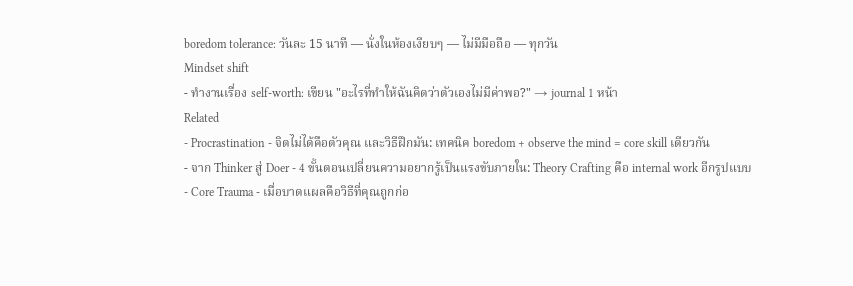boredom tolerance: วันละ 15 นาที — นั่งในห้องเงียบๆ — ไม่มีมือถือ — ทุกวัน
Mindset shift
- ทำงานเรื่อง self-worth: เขียน "อะไรที่ทำให้ฉันคิดว่าตัวเองไม่มีค่าพอ?" → journal 1 หน้า
Related
- Procrastination - จิตไม่ได้คือตัวคุณ และวิธีฝึกมัน: เทคนิค boredom + observe the mind = core skill เดียวกัน
- จาก Thinker สู่ Doer - 4 ขั้นตอนเปลี่ยนความอยากรู้เป็นแรงขับภายใน: Theory Crafting คือ internal work อีกรูปแบบ
- Core Trauma - เมื่อบาดแผลคือวิธีที่คุณถูกก่อ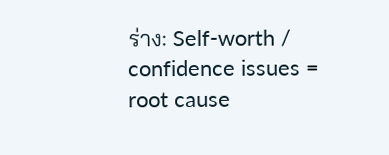ร่าง: Self-worth / confidence issues = root cause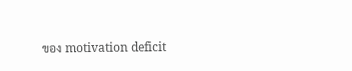ของ motivation deficit